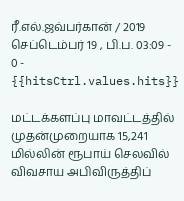ரீ.எல்.ஜவ்பர்கான் / 2019 செப்டெம்பர் 19 , பி.ப. 03:09 - 0 - {{hitsCtrl.values.hits}}

மட்டக்களப்பு மாவட்டத்தில் முதன்முறையாக 15,241 மில்லின் ரூபாய் செலவில் விவசாய அபிவிருத்திப்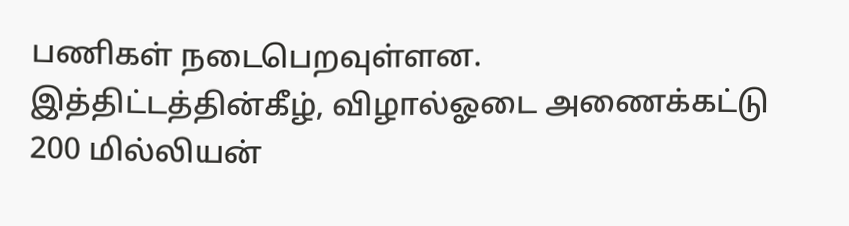பணிகள் நடைபெறவுள்ளன.
இத்திட்டத்தின்கீழ், விழால்ஓடை அணைக்கட்டு 200 மில்லியன்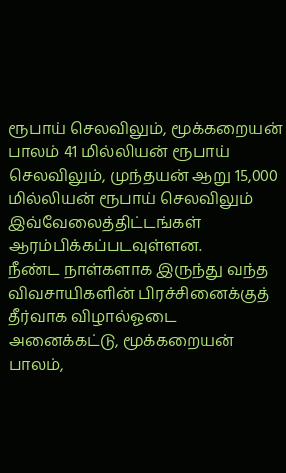ரூபாய் செலவிலும், மூக்கறையன் பாலம் 41 மில்லியன் ரூபாய் செலவிலும், முந்தயன் ஆறு 15,000 மில்லியன் ரூபாய் செலவிலும் இவ்வேலைத்திட்டங்கள் ஆரம்பிக்கப்படவுள்ளன.
நீண்ட நாள்களாக இருந்து வந்த விவசாயிகளின் பிரச்சினைக்குத் தீர்வாக விழால்ஓடை அனைக்கட்டு, மூக்கறையன் பாலம்,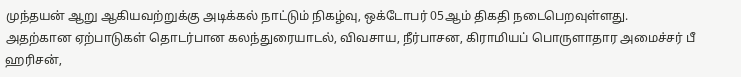முந்தயன் ஆறு ஆகியவற்றுக்கு அடிக்கல் நாட்டும் நிகழ்வு, ஒக்டோபர் 05ஆம் திகதி நடைபெறவுள்ளது.
அதற்கான ஏற்பாடுகள் தொடர்பான கலந்துரையாடல், விவசாய, நீர்பாசன, கிராமியப் பொருளாதார அமைச்சர் பீ ஹரிசன்,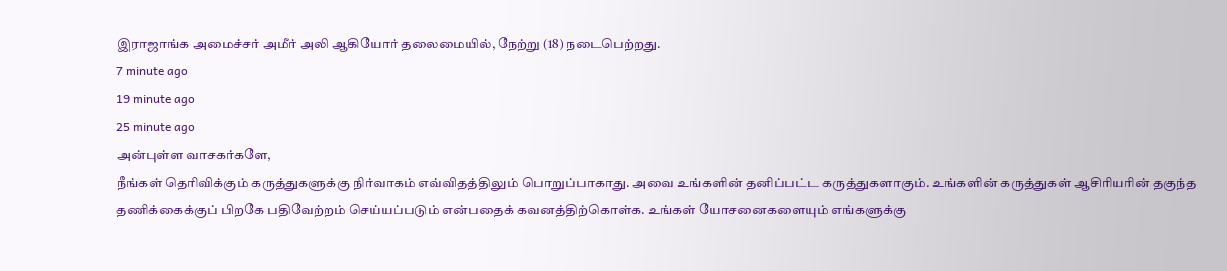இராஜாங்க அமைச்சர் அமீர் அலி ஆகியோர் தலைமையில், நேற்று (18) நடைபெற்றது.
7 minute ago
19 minute ago
25 minute ago
அன்புள்ள வாசகர்களே,
நீங்கள் தெரிவிக்கும் கருத்துகளுக்கு நிர்வாகம் எவ்விதத்திலும் பொறுப்பாகாது. அவை உங்களின் தனிப்பட்ட கருத்துகளாகும். உங்களின் கருத்துகள் ஆசிரியரின் தகுந்த தணிக்கைக்குப் பிறகே பதிவேற்றம் செய்யப்படும் என்பதைக் கவனத்திற்கொள்க. உங்கள் யோசனைகளையும் எங்களுக்கு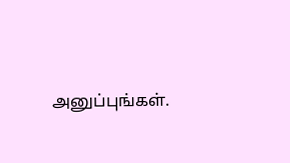அனுப்புங்கள்.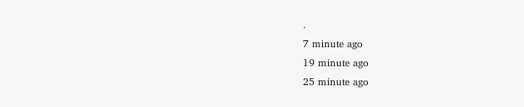.
7 minute ago
19 minute ago
25 minute ago